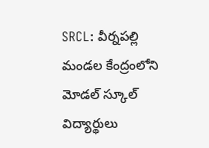SRCL: వీర్నపల్లి మండల కేంద్రంలోని మోడల్ స్కూల్ విద్యార్థులు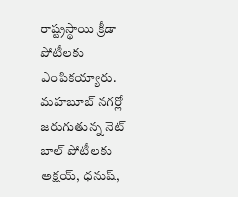రాష్ట్రస్థాయి క్రీడా పోటీలకు ఎంపికయ్యారు. మహబూబ్ నగర్లో జరుగుతున్న నెట్ బాల్ పోటీలకు అక్షయ్, ధనుష్,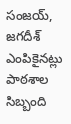సంజయ్, జగదీశ్ ఎంపికైనట్లు పాఠశాల సిబ్బంది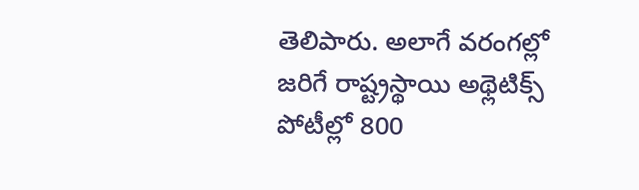తెలిపారు. అలాగే వరంగల్లో జరిగే రాష్ట్రస్థాయి అథ్లెటిక్స్ పోటీల్లో 800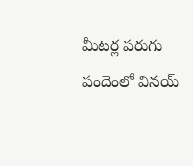మీటర్ల పరుగు పందెంలో వినయ్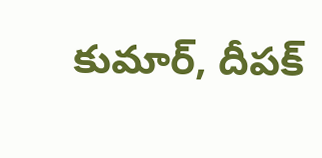కుమార్, దీపక్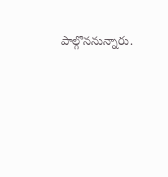పాల్గొననున్నారు.